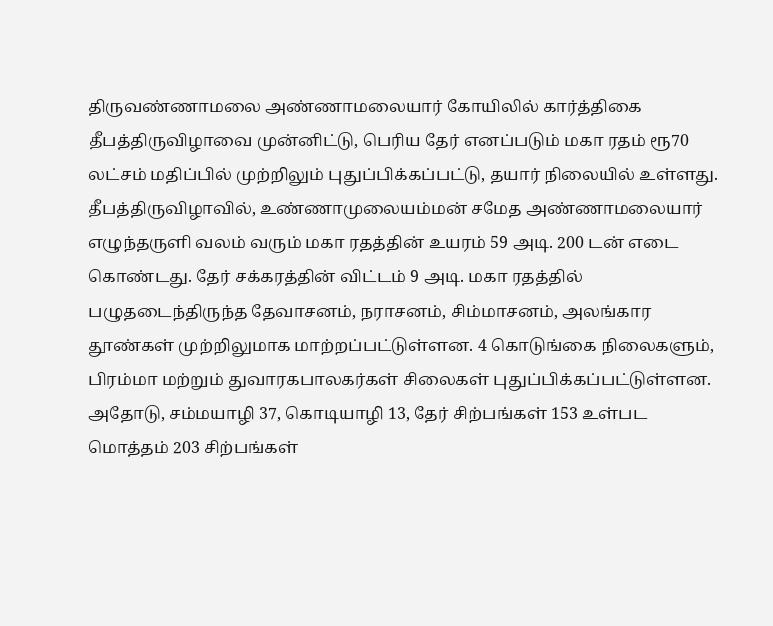திருவண்ணாமலை அண்ணாமலையார் கோயிலில் கார்த்திகை தீபத்திருவிழாவை முன்னிட்டு, பெரிய தேர் எனப்படும் மகா ரதம் ரூ70 லட்சம் மதிப்பில் முற்றிலும் புதுப்பிக்கப்பட்டு, தயார் நிலையில் உள்ளது. தீபத்திருவிழாவில், உண்ணாமுலையம்மன் சமேத அண்ணாமலையார் எழுந்தருளி வலம் வரும் மகா ரதத்தின் உயரம் 59 அடி. 200 டன் எடை கொண்டது. தேர் சக்கரத்தின் விட்டம் 9 அடி. மகா ரதத்தில் பழுதடைந்திருந்த தேவாசனம், நராசனம், சிம்மாசனம், அலங்கார தூண்கள் முற்றிலுமாக மாற்றப்பட்டுள்ளன. 4 கொடுங்கை நிலைகளும், பிரம்மா மற்றும் துவாரகபாலகர்கள் சிலைகள் புதுப்பிக்கப்பட்டுள்ளன. அதோடு, சம்மயாழி 37, கொடியாழி 13, தேர் சிற்பங்கள் 153 உள்பட மொத்தம் 203 சிற்பங்கள்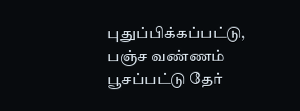புதுப்பிக்கப்பட்டு, பஞ்ச வண்ணம் பூசப்பட்டு தேர்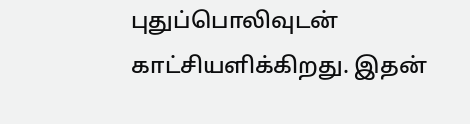புதுப்பொலிவுடன் காட்சியளிக்கிறது. இதன்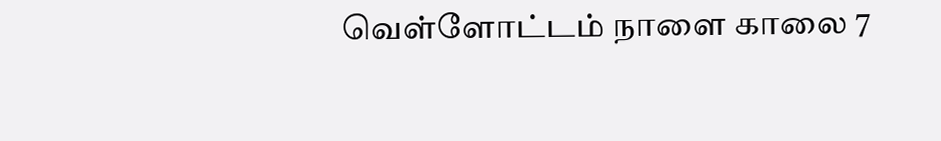வெள்ளோட்டம் நாளை காலை 7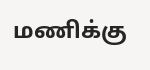மணிக்கு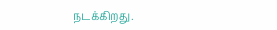நடக்கிறது.